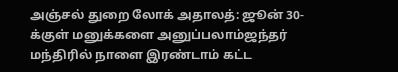அஞ்சல் துறை லோக் அதாலத்: ஜூன் 30-க்குள் மனுக்களை அனுப்பலாம்ஜந்தர் மந்திரில் நாளை இரண்டாம் கட்ட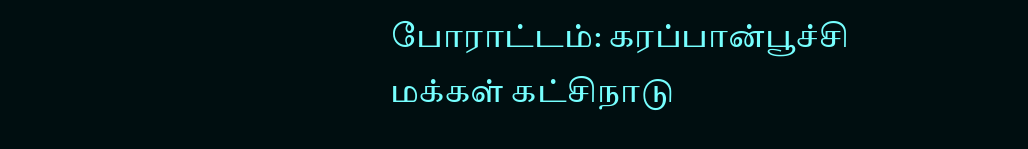போராட்டம்: கரப்பான்பூச்சி மக்கள் கட்சிநாடு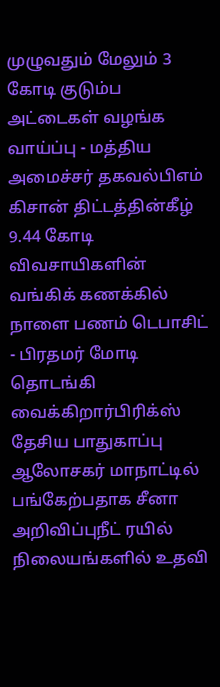முழுவதும் மேலும் 3 கோடி குடும்ப அட்டைகள் வழங்க வாய்ப்பு - மத்திய அமைச்சர் தகவல்பிஎம் கிசான் திட்டத்தின்கீழ் 9.44 கோடி விவசாயிகளின் வங்கிக் கணக்கில் நாளை பணம் டெபாசிட் - பிரதமர் மோடி தொடங்கி வைக்கிறார்பிரிக்ஸ் தேசிய பாதுகாப்பு ஆலோசகர் மாநாட்டில் பங்கேற்பதாக சீனா அறிவிப்புநீட் ரயில் நிலையங்களில் உதவி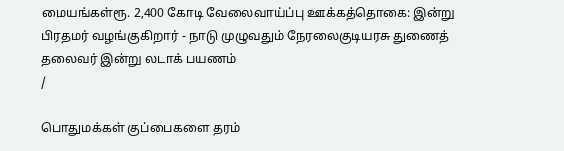மையங்கள்ரூ. 2,400 கோடி வேலைவாய்ப்பு ஊக்கத்தொகை: இன்று பிரதமர் வழங்குகிறார் - நாடு முழுவதும் நேரலைகுடியரசு துணைத் தலைவர் இன்று லடாக் பயணம்
/

பொதுமக்கள் குப்பைகளை தரம்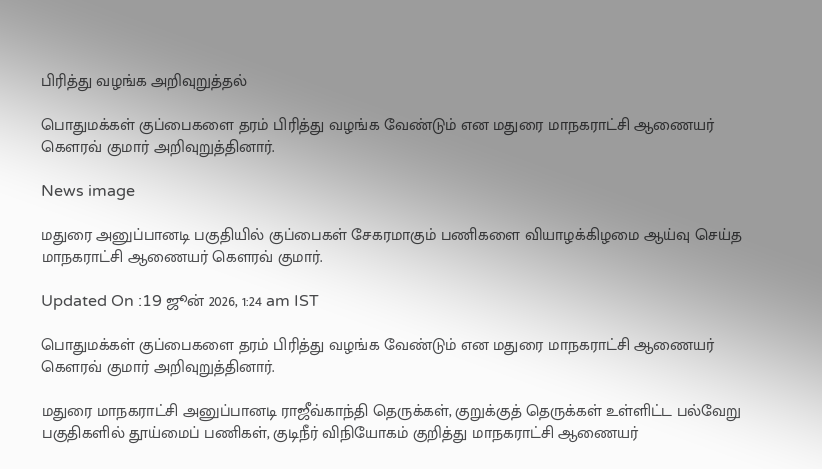பிரித்து வழங்க அறிவுறுத்தல்

பொதுமக்கள் குப்பைகளை தரம் பிரித்து வழங்க வேண்டும் என மதுரை மாநகராட்சி ஆணையர் கௌரவ் குமார் அறிவுறுத்தினார்.

News image

மதுரை அனுப்பானடி பகுதியில் குப்பைகள் சேகரமாகும் பணிகளை வியாழக்கிழமை ஆய்வு செய்த மாநகராட்சி ஆணையர் கௌரவ் குமார்.

Updated On :19 ஜூன் 2026, 1:24 am IST

பொதுமக்கள் குப்பைகளை தரம் பிரித்து வழங்க வேண்டும் என மதுரை மாநகராட்சி ஆணையர் கௌரவ் குமார் அறிவுறுத்தினார்.

மதுரை மாநகராட்சி அனுப்பானடி ராஜீவ்காந்தி தெருக்கள், குறுக்குத் தெருக்கள் உள்ளிட்ட பல்வேறு பகுதிகளில் தூய்மைப் பணிகள், குடிநீர் விநியோகம் குறித்து மாநகராட்சி ஆணையர்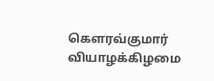கௌரவ்குமார் வியாழக்கிழமை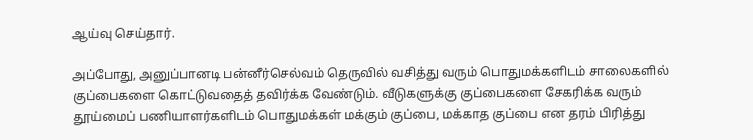ஆய்வு செய்தார்.

அப்போது, அனுப்பானடி பன்னீர்செல்வம் தெருவில் வசித்து வரும் பொதுமக்களிடம் சாலைகளில் குப்பைகளை கொட்டுவதைத் தவிர்க்க வேண்டும். வீடுகளுக்கு குப்பைகளை சேகரிக்க வரும் தூய்மைப் பணியாளர்களிடம் பொதுமக்கள் மக்கும் குப்பை, மக்காத குப்பை என தரம் பிரித்து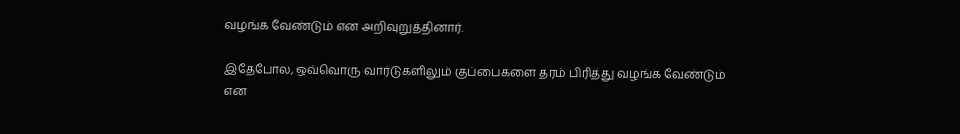வழங்க வேண்டும் என அறிவுறுத்தினார்.

இதேபோல, ஒவ்வொரு வார்டுகளிலும் குப்பைகளை தரம் பிரித்து வழங்க வேண்டும் என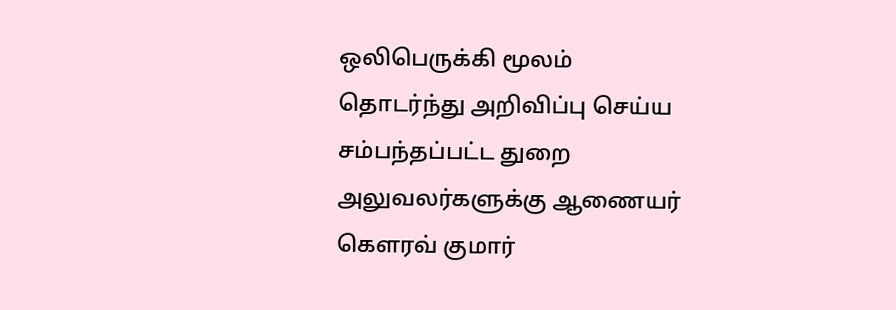ஒலிபெருக்கி மூலம் தொடர்ந்து அறிவிப்பு செய்ய சம்பந்தப்பட்ட துறை அலுவலர்களுக்கு ஆணையர் கௌரவ் குமார்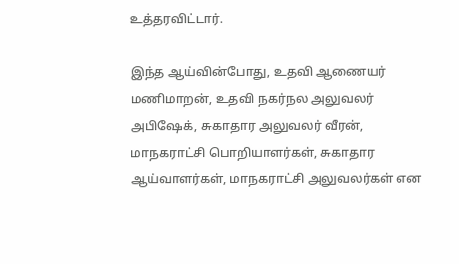உத்தரவிட்டார்.

இந்த ஆய்வின்போது, உதவி ஆணையர் மணிமாறன், உதவி நகர்நல அலுவலர் அபிஷேக், சுகாதார அலுவலர் வீரன், மாநகராட்சி பொறியாளர்கள், சுகாதார ஆய்வாளர்கள், மாநகராட்சி அலுவலர்கள் என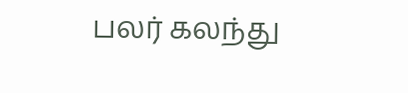பலர் கலந்து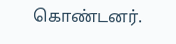கொண்டனர்.